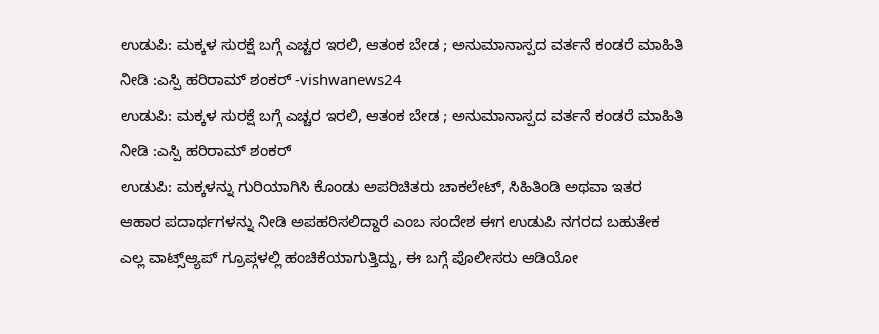ಉಡುಪಿ: ಮಕ್ಕಳ ಸುರಕ್ಷೆ ಬಗ್ಗೆ ಎಚ್ಚರ ಇರಲಿ, ಆತಂಕ ಬೇಡ ; ಅನುಮಾನಾಸ್ಪದ ವರ್ತನೆ ಕಂಡರೆ ಮಾಹಿತಿ ನೀಡಿ :ಎಸ್ಪಿ ಹರಿರಾಮ್ ಶಂಕರ್ -vishwanews24
ಉಡುಪಿ: ಮಕ್ಕಳ ಸುರಕ್ಷೆ ಬಗ್ಗೆ ಎಚ್ಚರ ಇರಲಿ, ಆತಂಕ ಬೇಡ ; ಅನುಮಾನಾಸ್ಪದ ವರ್ತನೆ ಕಂಡರೆ ಮಾಹಿತಿ ನೀಡಿ :ಎಸ್ಪಿ ಹರಿರಾಮ್ ಶಂಕರ್
ಉಡುಪಿ: ಮಕ್ಕಳನ್ನು ಗುರಿಯಾಗಿಸಿ ಕೊಂಡು ಅಪರಿಚಿತರು ಚಾಕಲೇಟ್, ಸಿಹಿತಿಂಡಿ ಅಥವಾ ಇತರ ಆಹಾರ ಪದಾರ್ಥಗಳನ್ನು ನೀಡಿ ಅಪಹರಿಸಲಿದ್ದಾರೆ ಎಂಬ ಸಂದೇಶ ಈಗ ಉಡುಪಿ ನಗರದ ಬಹುತೇಕ ಎಲ್ಲ ವಾಟ್ಸ್ಆ್ಯಪ್ ಗ್ರೂಪ್ಗಳಲ್ಲಿ ಹಂಚಿಕೆಯಾಗುತ್ತಿದ್ದು, ಈ ಬಗ್ಗೆ ಪೊಲೀಸರು ಆಡಿಯೋ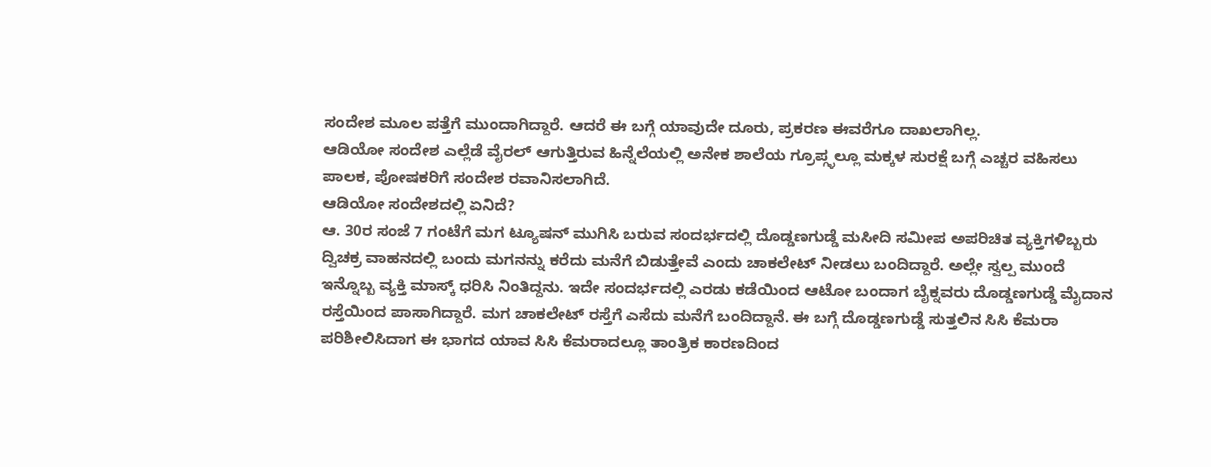ಸಂದೇಶ ಮೂಲ ಪತ್ತೆಗೆ ಮುಂದಾಗಿದ್ದಾರೆ. ಆದರೆ ಈ ಬಗ್ಗೆ ಯಾವುದೇ ದೂರು, ಪ್ರಕರಣ ಈವರೆಗೂ ದಾಖಲಾಗಿಲ್ಲ.
ಆಡಿಯೋ ಸಂದೇಶ ಎಲ್ಲೆಡೆ ವೈರಲ್ ಆಗುತ್ತಿರುವ ಹಿನ್ನೆಲೆಯಲ್ಲಿ ಅನೇಕ ಶಾಲೆಯ ಗ್ರೂಪ್ಗ್ಳಲ್ಲೂ ಮಕ್ಕಳ ಸುರಕ್ಷೆ ಬಗ್ಗೆ ಎಚ್ಚರ ವಹಿಸಲು ಪಾಲಕ, ಪೋಷಕರಿಗೆ ಸಂದೇಶ ರವಾನಿಸಲಾಗಿದೆ.
ಆಡಿಯೋ ಸಂದೇಶದಲ್ಲಿ ಏನಿದೆ?
ಆ. 30ರ ಸಂಜೆ 7 ಗಂಟೆಗೆ ಮಗ ಟ್ಯೂಷನ್ ಮುಗಿಸಿ ಬರುವ ಸಂದರ್ಭದಲ್ಲಿ ದೊಡ್ಡಣಗುಡ್ಡೆ ಮಸೀದಿ ಸಮೀಪ ಅಪರಿಚಿತ ವ್ಯಕ್ತಿಗಳಿಬ್ಬರು ದ್ವಿಚಕ್ರ ವಾಹನದಲ್ಲಿ ಬಂದು ಮಗನನ್ನು ಕರೆದು ಮನೆಗೆ ಬಿಡುತ್ತೇವೆ ಎಂದು ಚಾಕಲೇಟ್ ನೀಡಲು ಬಂದಿದ್ದಾರೆ. ಅಲ್ಲೇ ಸ್ವಲ್ಪ ಮುಂದೆ ಇನ್ನೊಬ್ಬ ವ್ಯಕ್ತಿ ಮಾಸ್ಕ್ ಧರಿಸಿ ನಿಂತಿದ್ದನು. ಇದೇ ಸಂದರ್ಭದಲ್ಲಿ ಎರಡು ಕಡೆಯಿಂದ ಆಟೋ ಬಂದಾಗ ಬೈಕ್ನವರು ದೊಡ್ಡಣಗುಡ್ಡೆ ಮೈದಾನ ರಸ್ತೆಯಿಂದ ಪಾಸಾಗಿದ್ದಾರೆ. ಮಗ ಚಾಕಲೇಟ್ ರಸ್ತೆಗೆ ಎಸೆದು ಮನೆಗೆ ಬಂದಿದ್ದಾನೆ. ಈ ಬಗ್ಗೆ ದೊಡ್ಡಣಗುಡ್ಡೆ ಸುತ್ತಲಿನ ಸಿಸಿ ಕೆಮರಾ ಪರಿಶೀಲಿಸಿದಾಗ ಈ ಭಾಗದ ಯಾವ ಸಿಸಿ ಕೆಮರಾದಲ್ಲೂ ತಾಂತ್ರಿಕ ಕಾರಣದಿಂದ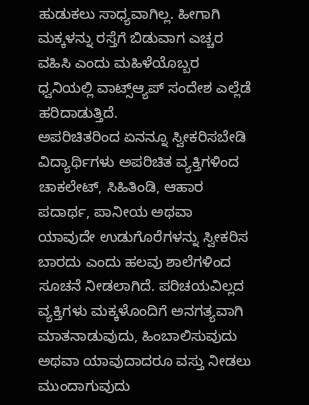ಹುಡುಕಲು ಸಾಧ್ಯವಾಗಿಲ್ಲ. ಹೀಗಾಗಿ ಮಕ್ಕಳನ್ನು ರಸ್ತೆಗೆ ಬಿಡುವಾಗ ಎಚ್ಚರ ವಹಿಸಿ ಎಂದು ಮಹಿಳೆಯೊಬ್ಬರ ಧ್ವನಿಯಲ್ಲಿ ವಾಟ್ಸ್ಆ್ಯಪ್ ಸಂದೇಶ ಎಲ್ಲೆಡೆ ಹರಿದಾಡುತ್ತಿದೆ.
ಅಪರಿಚಿತರಿಂದ ಏನನ್ನೂ ಸ್ವೀಕರಿಸಬೇಡಿ
ವಿದ್ಯಾರ್ಥಿಗಳು ಅಪರಿಚಿತ ವ್ಯಕ್ತಿಗಳಿಂದ ಚಾಕಲೇಟ್, ಸಿಹಿತಿಂಡಿ, ಆಹಾರ ಪದಾರ್ಥ, ಪಾನೀಯ ಅಥವಾ ಯಾವುದೇ ಉಡುಗೊರೆಗಳನ್ನು ಸ್ವೀಕರಿಸ ಬಾರದು ಎಂದು ಹಲವು ಶಾಲೆಗಳಿಂದ ಸೂಚನೆ ನೀಡಲಾಗಿದೆ. ಪರಿಚಯವಿಲ್ಲದ ವ್ಯಕ್ತಿಗಳು ಮಕ್ಕಳೊಂದಿಗೆ ಅನಗತ್ಯವಾಗಿ ಮಾತನಾಡುವುದು, ಹಿಂಬಾಲಿಸುವುದು ಅಥವಾ ಯಾವುದಾದರೂ ವಸ್ತು ನೀಡಲು ಮುಂದಾಗುವುದು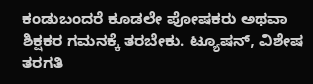ಕಂಡುಬಂದರೆ ಕೂಡಲೇ ಪೋಷಕರು ಅಥವಾ ಶಿಕ್ಷಕರ ಗಮನಕ್ಕೆ ತರಬೇಕು. ಟ್ಯೂಷನ್, ವಿಶೇಷ ತರಗತಿ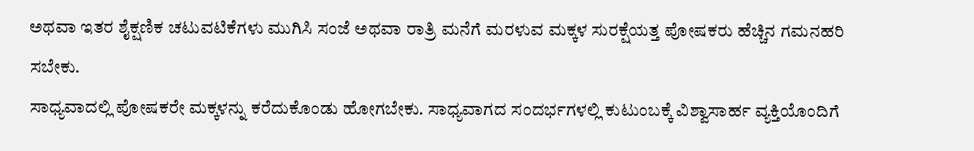ಅಥವಾ ಇತರ ಶೈಕ್ಷಣಿಕ ಚಟುವಟಿಕೆಗಳು ಮುಗಿಸಿ ಸಂಜೆ ಅಥವಾ ರಾತ್ರಿ ಮನೆಗೆ ಮರಳುವ ಮಕ್ಕಳ ಸುರಕ್ಷೆಯತ್ತ ಪೋಷಕರು ಹೆಚ್ಚಿನ ಗಮನಹರಿ ಸಬೇಕು.
ಸಾಧ್ಯವಾದಲ್ಲಿ ಪೋಷಕರೇ ಮಕ್ಕಳನ್ನು ಕರೆದುಕೊಂಡು ಹೋಗಬೇಕು. ಸಾಧ್ಯವಾಗದ ಸಂದರ್ಭಗಳಲ್ಲಿ ಕುಟುಂಬಕ್ಕೆ ವಿಶ್ವಾಸಾರ್ಹ ವ್ಯಕ್ತಿಯೊಂದಿಗೆ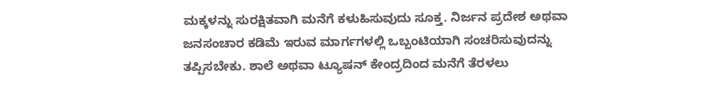ಮಕ್ಕಳನ್ನು ಸುರಕ್ಷಿತವಾಗಿ ಮನೆಗೆ ಕಳುಹಿಸುವುದು ಸೂಕ್ತ. ನಿರ್ಜನ ಪ್ರದೇಶ ಅಥವಾ ಜನಸಂಚಾರ ಕಡಿಮೆ ಇರುವ ಮಾರ್ಗಗಳಲ್ಲಿ ಒಬ್ಬಂಟಿಯಾಗಿ ಸಂಚರಿಸುವುದನ್ನು ತಪ್ಪಿಸಬೇಕು. ಶಾಲೆ ಅಥವಾ ಟ್ಯೂಷನ್ ಕೇಂದ್ರದಿಂದ ಮನೆಗೆ ತೆರಳಲು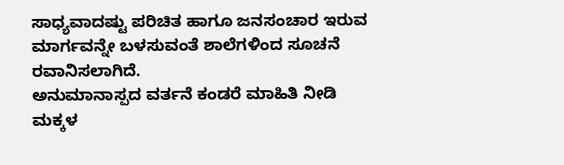ಸಾಧ್ಯವಾದಷ್ಟು ಪರಿಚಿತ ಹಾಗೂ ಜನಸಂಚಾರ ಇರುವ ಮಾರ್ಗವನ್ನೇ ಬಳಸುವಂತೆ ಶಾಲೆಗಳಿಂದ ಸೂಚನೆ ರವಾನಿಸಲಾಗಿದೆ.
ಅನುಮಾನಾಸ್ಪದ ವರ್ತನೆ ಕಂಡರೆ ಮಾಹಿತಿ ನೀಡಿ
ಮಕ್ಕಳ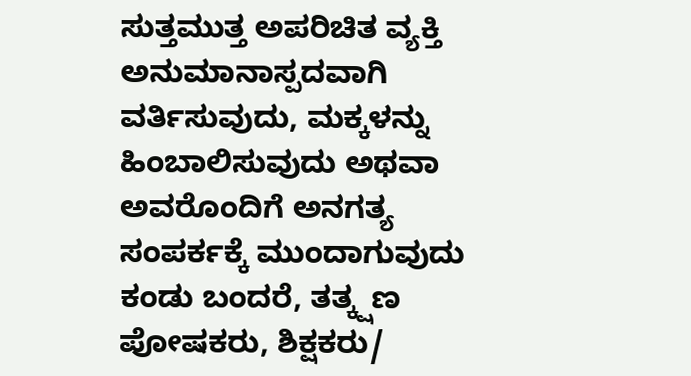ಸುತ್ತಮುತ್ತ ಅಪರಿಚಿತ ವ್ಯಕ್ತಿ ಅನುಮಾನಾಸ್ಪದವಾಗಿ ವರ್ತಿಸುವುದು, ಮಕ್ಕಳನ್ನು ಹಿಂಬಾಲಿಸುವುದು ಅಥವಾ ಅವರೊಂದಿಗೆ ಅನಗತ್ಯ ಸಂಪರ್ಕಕ್ಕೆ ಮುಂದಾಗುವುದು ಕಂಡು ಬಂದರೆ, ತತ್ಕ್ಷಣ ಪೋಷಕರು, ಶಿಕ್ಷಕರು/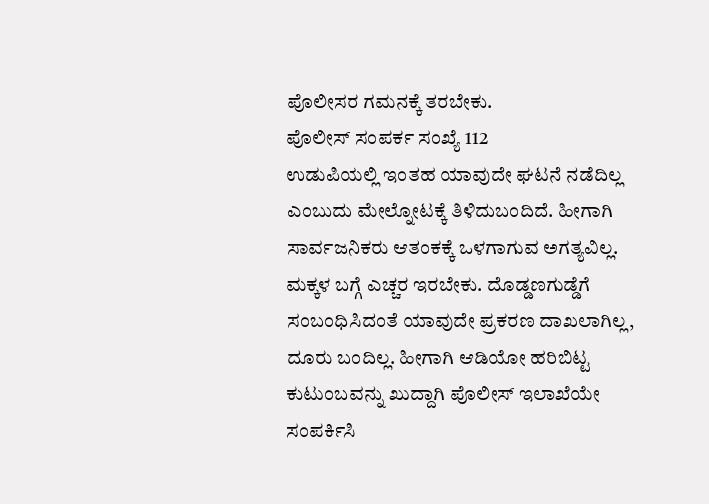ಪೊಲೀಸರ ಗಮನಕ್ಕೆ ತರಬೇಕು.
ಪೊಲೀಸ್ ಸಂಪರ್ಕ ಸಂಖ್ಯೆ 112
ಉಡುಪಿಯಲ್ಲಿ ಇಂತಹ ಯಾವುದೇ ಘಟನೆ ನಡೆದಿಲ್ಲ ಎಂಬುದು ಮೇಲ್ನೋಟಕ್ಕೆ ತಿಳಿದುಬಂದಿದೆ. ಹೀಗಾಗಿ ಸಾರ್ವಜನಿಕರು ಆತಂಕಕ್ಕೆ ಒಳಗಾಗುವ ಅಗತ್ಯವಿಲ್ಲ. ಮಕ್ಕಳ ಬಗ್ಗೆ ಎಚ್ಚರ ಇರಬೇಕು. ದೊಡ್ಡಣಗುಡ್ಡೆಗೆ ಸಂಬಂಧಿಸಿದಂತೆ ಯಾವುದೇ ಪ್ರಕರಣ ದಾಖಲಾಗಿಲ್ಲ, ದೂರು ಬಂದಿಲ್ಲ. ಹೀಗಾಗಿ ಆಡಿಯೋ ಹರಿಬಿಟ್ಟ ಕುಟುಂಬವನ್ನು ಖುದ್ದಾಗಿ ಪೊಲೀಸ್ ಇಲಾಖೆಯೇ ಸಂಪರ್ಕಿಸಿ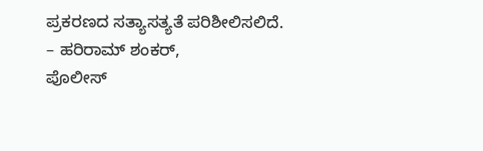ಪ್ರಕರಣದ ಸತ್ಯಾಸತ್ಯತೆ ಪರಿಶೀಲಿಸಲಿದೆ.
– ಹರಿರಾಮ್ ಶಂಕರ್,
ಪೊಲೀಸ್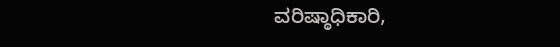ವರಿಷ್ಠಾಧಿಕಾರಿ,